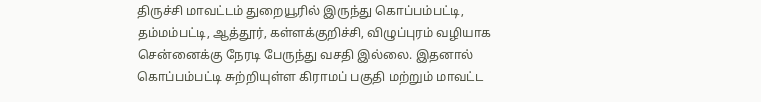திருச்சி மாவட்டம் துறையூரில் இருந்து கொப்பம்பட்டி, தம்மம்பட்டி, ஆத்தூர், கள்ளக்குறிச்சி, விழுப்புரம் வழியாக சென்னைக்கு நேரடி பேருந்து வசதி இல்லை. இதனால் கொப்பம்பட்டி சுற்றியுள்ள கிராமப் பகுதி மற்றும் மாவட்ட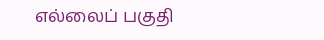எல்லைப் பகுதி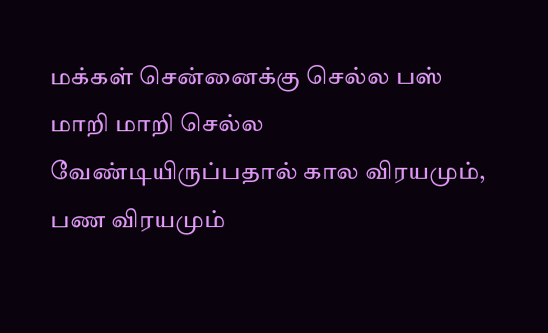மக்கள் சென்னைக்கு செல்ல பஸ் மாறி மாறி செல்ல வேண்டியிருப்பதால் கால விரயமும், பண விரயமும்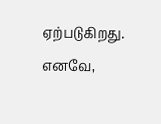ஏற்படுகிறது. எனவே,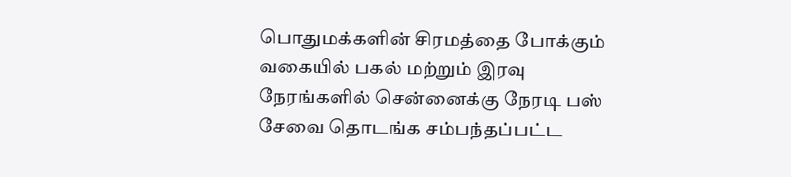பொதுமக்களின் சிரமத்தை போக்கும் வகையில் பகல் மற்றும் இரவு நேரங்களில் சென்னைக்கு நேரடி பஸ் சேவை தொடங்க சம்பந்தப்பட்ட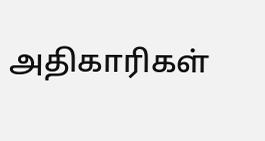அதிகாரிகள்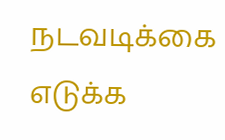நடவடிக்கை எடுக்க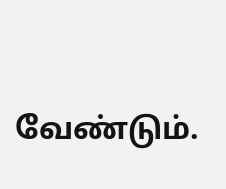வேண்டும்.